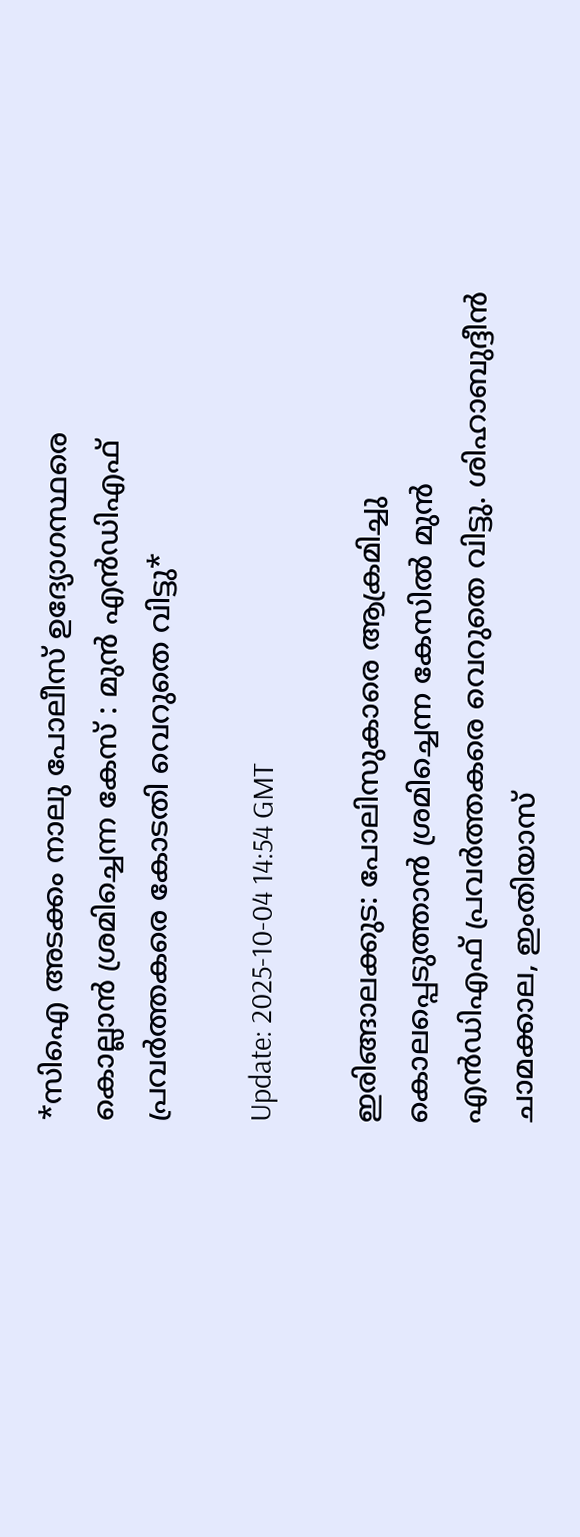*സിഐ അടക്കം നാലു പോലീസ് ഉദ്യോഗസ്ഥരെ കൊല്ലാൻ ശ്രമിച്ചെന്ന കേസ് : മുൻ എൻഡിഎഫ് പ്രവർത്തകരെ കോടതി വെറുതെ വിട്ടു*

Update: 2025-10-04 14:54 GMT

ഇരിങ്ങാലക്കുട: പോലിസുകാരെ ആക്രമിച്ചു കൊലപ്പെടുത്താൻ ശ്രമിച്ചെന്ന കേസിൽ മുൻ എൻഡിഎഫ് പ്രവർത്തകരെ വെറുതെ വിട്ടു. ശിഹാബുദ്ദീൻ ചാമക്കാല, ഇംതിയാസ്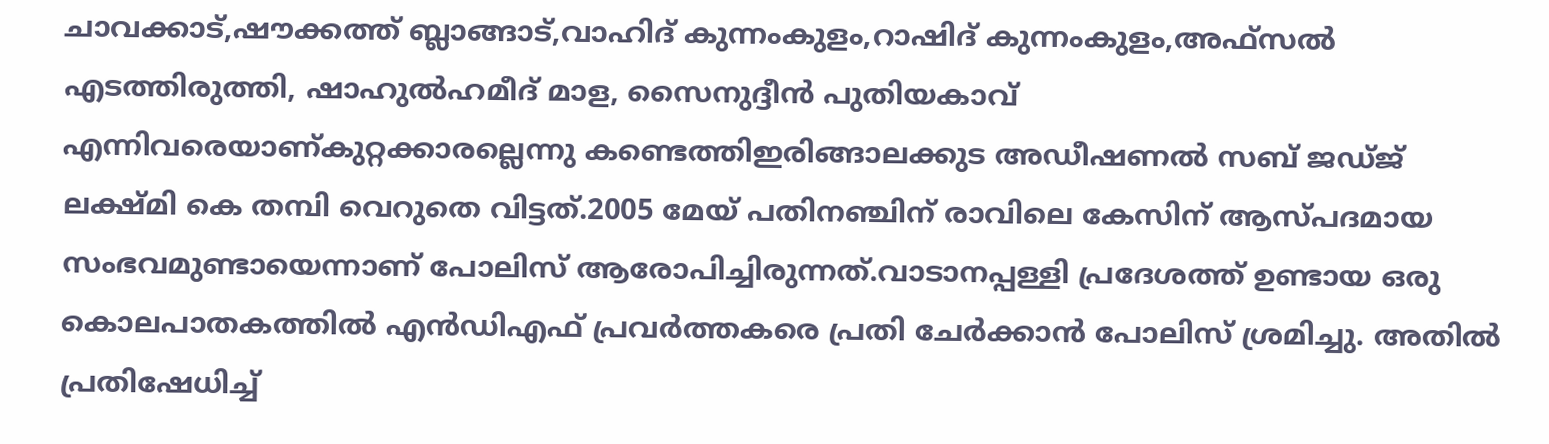ചാവക്കാട്,ഷൗക്കത്ത് ബ്ലാങ്ങാട്,വാഹിദ് കുന്നംകുളം,റാഷിദ് കുന്നംകുളം,അഫ്സൽ എടത്തിരുത്തി, ഷാഹുൽഹമീദ് മാള, സൈനുദ്ദീൻ പുതിയകാവ് എന്നിവരെയാണ്കുറ്റക്കാരല്ലെന്നു കണ്ടെത്തിഇരിങ്ങാലക്കുട അഡീഷണൽ സബ് ജഡ്‌ജ് ലക്ഷ്മി കെ തമ്പി വെറുതെ വിട്ടത്.2005 മേയ് പതിനഞ്ചിന് രാവിലെ കേസിന് ആസ്പദമായ സംഭവമുണ്ടായെന്നാണ് പോലിസ് ആരോപിച്ചിരുന്നത്.വാടാനപ്പള്ളി പ്രദേശത്ത് ഉണ്ടായ ഒരു കൊലപാതകത്തിൽ എൻഡിഎഫ് പ്രവർത്തകരെ പ്രതി ചേർക്കാൻ പോലിസ് ശ്രമിച്ചു. അതിൽ പ്രതിഷേധിച്ച്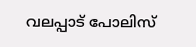വലപ്പാട് പോലിസ്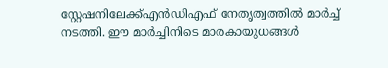സ്റ്റേഷനിലേക്ക്എൻഡിഎഫ് നേതൃത്വത്തിൽ മാർച്ച് നടത്തി. ഈ മാർച്ചിനിടെ മാരകായുധങ്ങൾ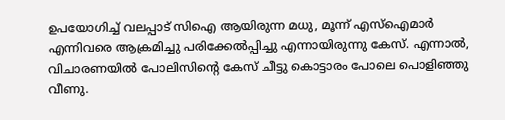ഉപയോഗിച്ച് വലപ്പാട് സിഐ ആയിരുന്ന മധു, മൂന്ന് എസ്ഐമാർ എന്നിവരെ ആക്രമിച്ചു പരിക്കേൽപ്പിച്ചു എന്നായിരുന്നു കേസ്. എന്നാൽ, വിചാരണയിൽ പോലിസിൻ്റെ കേസ് ചീട്ടു കൊട്ടാരം പോലെ പൊളിഞ്ഞു വീണു.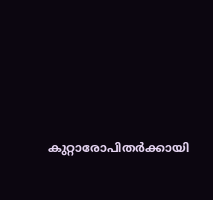കുറ്റാരോപിതർക്കായി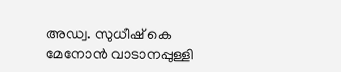അഡ്വ. സുധീഷ് കെ മേനോൻ വാടാനപ്പുള്ളി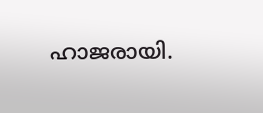ഹാജരായി.